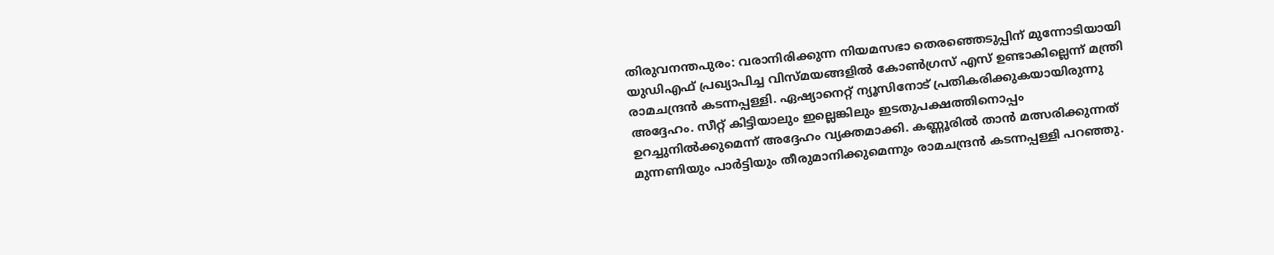തിരുവനന്തപുരം: വരാനിരിക്കുന്ന നിയമസഭാ തെരഞ്ഞെടുപ്പിന് മുന്നോടിയായി യുഡിഎഫ് പ്രഖ്യാപിച്ച വിസ്മയങ്ങളിൽ കോൺഗ്രസ് എസ് ഉണ്ടാകില്ലെന്ന് മന്ത്രി രാമചന്ദ്രൻ കടന്നപ്പള്ളി. ഏഷ്യാനെറ്റ് ന്യൂസിനോട് പ്രതികരിക്കുകയായിരുന്നു അദ്ദേഹം. സീറ്റ് കിട്ടിയാലും ഇല്ലെങ്കിലും ഇടതുപക്ഷത്തിനൊപ്പം ഉറച്ചുനിൽക്കുമെന്ന് അദ്ദേഹം വ്യക്തമാക്കി. കണ്ണൂരിൽ താൻ മത്സരിക്കുന്നത് മുന്നണിയും പാർട്ടിയും തീരുമാനിക്കുമെന്നും രാമചന്ദ്രൻ കടന്നപ്പള്ളി പറഞ്ഞു.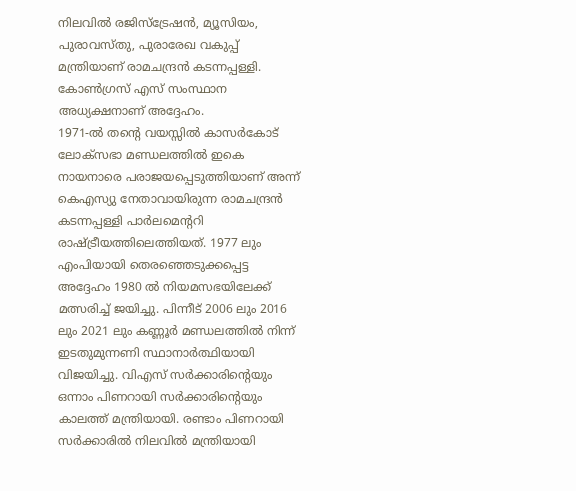നിലവിൽ രജിസ്ട്രേഷൻ, മ്യൂസിയം, പുരാവസ്തു, പുരാരേഖ വകുപ്പ് മന്ത്രിയാണ് രാമചന്ദ്രൻ കടന്നപ്പള്ളി. കോൺഗ്രസ് എസ് സംസ്ഥാന അധ്യക്ഷനാണ് അദ്ദേഹം.
1971-ൽ തന്റെ വയസ്സിൽ കാസർകോട് ലോക്സഭാ മണ്ഡലത്തിൽ ഇകെ നായനാരെ പരാജയപ്പെടുത്തിയാണ് അന്ന് കെഎസ്യു നേതാവായിരുന്ന രാമചന്ദ്രൻ കടന്നപ്പള്ളി പാർലമെൻ്ററി രാഷ്ട്രീയത്തിലെത്തിയത്. 1977 ലും എംപിയായി തെരഞ്ഞെടുക്കപ്പെട്ട അദ്ദേഹം 1980 ൽ നിയമസഭയിലേക്ക് മത്സരിച്ച് ജയിച്ചു. പിന്നീട് 2006 ലും 2016 ലും 2021 ലും കണ്ണൂർ മണ്ഡലത്തിൽ നിന്ന് ഇടതുമുന്നണി സ്ഥാനാർത്ഥിയായി വിജയിച്ചു. വിഎസ് സർക്കാരിൻ്റെയും ഒന്നാം പിണറായി സർക്കാരിൻ്റെയും കാലത്ത് മന്ത്രിയായി. രണ്ടാം പിണറായി സർക്കാരിൽ നിലവിൽ മന്ത്രിയായി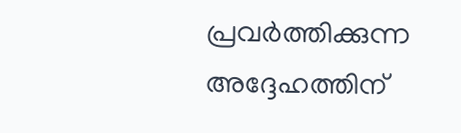പ്രവർത്തിക്കുന്ന അദ്ദേഹത്തിന്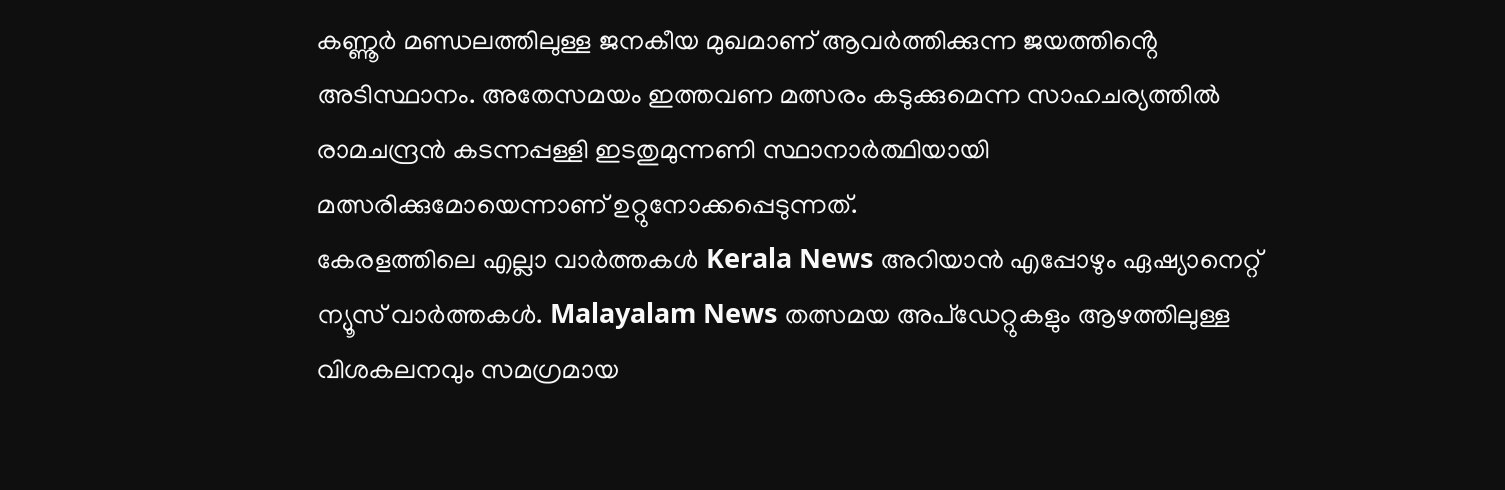കണ്ണൂർ മണ്ഡലത്തിലുള്ള ജനകീയ മുഖമാണ് ആവർത്തിക്കുന്ന ജയത്തിൻ്റെ അടിസ്ഥാനം. അതേസമയം ഇത്തവണ മത്സരം കടുക്കുമെന്ന സാഹചര്യത്തിൽ രാമചന്ദ്രൻ കടന്നപ്പള്ളി ഇടതുമുന്നണി സ്ഥാനാർത്ഥിയായി മത്സരിക്കുമോയെന്നാണ് ഉറ്റുനോക്കപ്പെടുന്നത്.
കേരളത്തിലെ എല്ലാ വാർത്തകൾ Kerala News അറിയാൻ എപ്പോഴും ഏഷ്യാനെറ്റ് ന്യൂസ് വാർത്തകൾ. Malayalam News തത്സമയ അപ്ഡേറ്റുകളും ആഴത്തിലുള്ള വിശകലനവും സമഗ്രമായ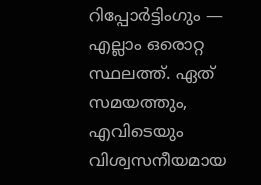റിപ്പോർട്ടിംഗും — എല്ലാം ഒരൊറ്റ സ്ഥലത്ത്. ഏത് സമയത്തും, എവിടെയും വിശ്വസനീയമായ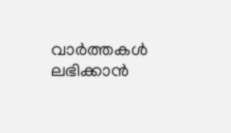വാർത്തകൾ ലഭിക്കാൻ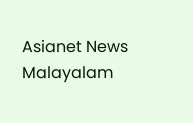Asianet News Malayalam